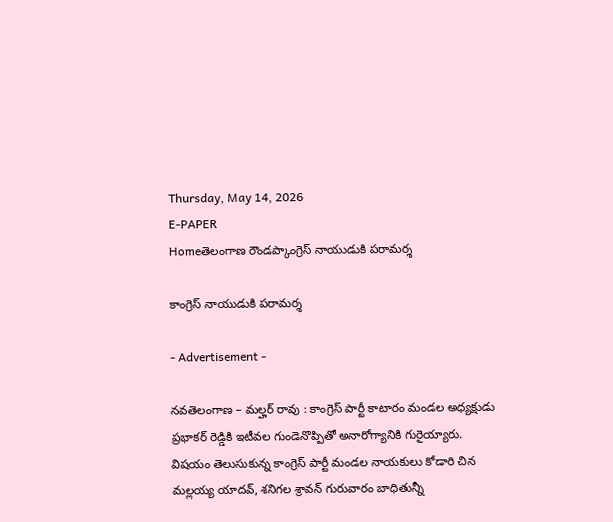Thursday, May 14, 2026
E-PAPER
Homeతెలంగాణ రౌండప్కాంగ్రెస్ నాయుడుకి పరామర్శ

కాంగ్రెస్ నాయుడుకి పరామర్శ

- Advertisement -

నవతెలంగాణ – మల్హర్ రావు : కాంగ్రెస్ పార్టీ కాటారం మండల అధ్యక్షుడు ప్రభాకర్ రెడ్డికి ఇటీవల గుండెనొప్పితో అనారోగ్యానికి గురైయ్యారు. విషయం తెలుసుకున్న కాంగ్రెస్ పార్టీ మండల నాయకులు కోడారి చిన మల్లయ్య యాదవ్, శనిగల శ్రావన్ గురువారం బాధితున్నీ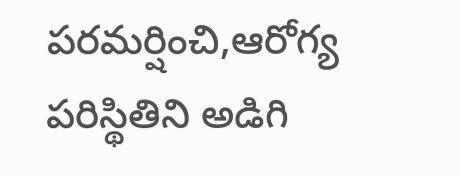పరమర్షించి,ఆరోగ్య పరిస్థితిని అడిగి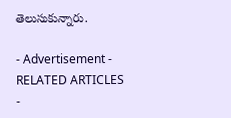తెలుసుకున్నారు.

- Advertisement -
RELATED ARTICLES
-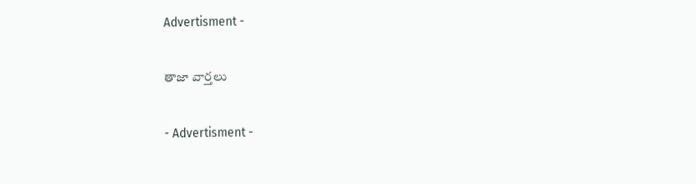Advertisment -

తాజా వార్తలు

- Advertisment -